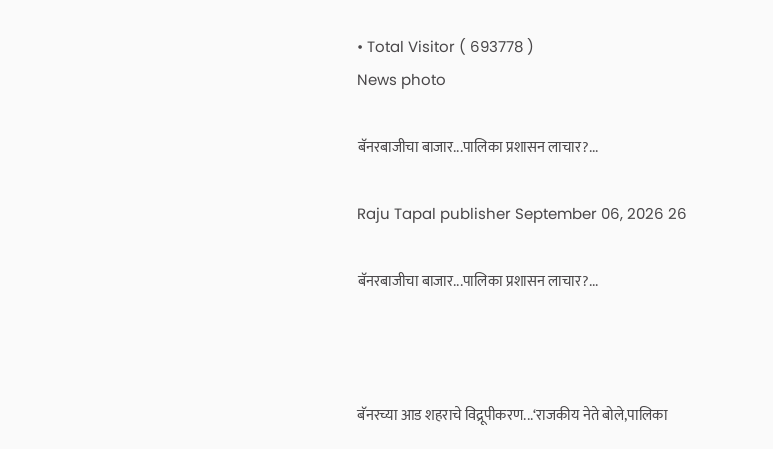• Total Visitor ( 693778 )
News photo

बॅनरबाजीचा बाजार...पालिका प्रशासन लाचार?...

Raju Tapal publisher September 06, 2026 26

बॅनरबाजीचा बाजार...पालिका प्रशासन लाचार?...



बॅनरच्या आड शहराचे विद्रूपीकरण...‘राजकीय नेते बोले,पालिका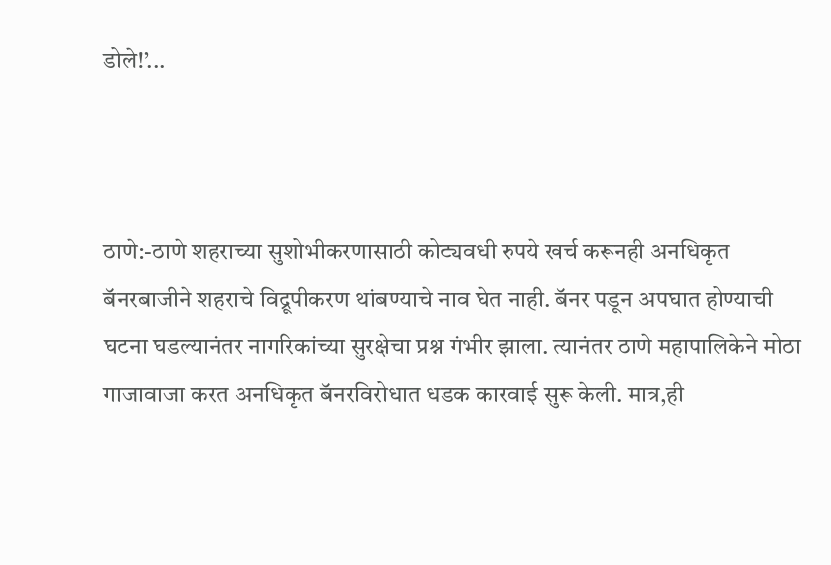डोले!’...



ठाणे:-ठाणे शहराच्या सुशोभीकरणासाठी कोट्यवधी रुपये खर्च करूनही अनधिकृत बॅनरबाजीने शहराचे विद्रूपीकरण थांबण्याचे नाव घेत नाही. बॅनर पडून अपघात होण्याची घटना घडल्यानंतर नागरिकांच्या सुरक्षेचा प्रश्न गंभीर झाला. त्यानंतर ठाणे महापालिकेने मोठा गाजावाजा करत अनधिकृत बॅनरविरोधात धडक कारवाई सुरू केली. मात्र,ही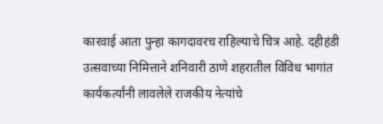कारवाई आता पुन्हा कागदावरच राहिल्याचे चित्र आहे. दहीहंडी उत्सवाच्या निमित्ताने शनिवारी ठाणे शहरातील विविध भागांत कार्यकर्त्यांनी लावलेले राजकीय नेत्यांचे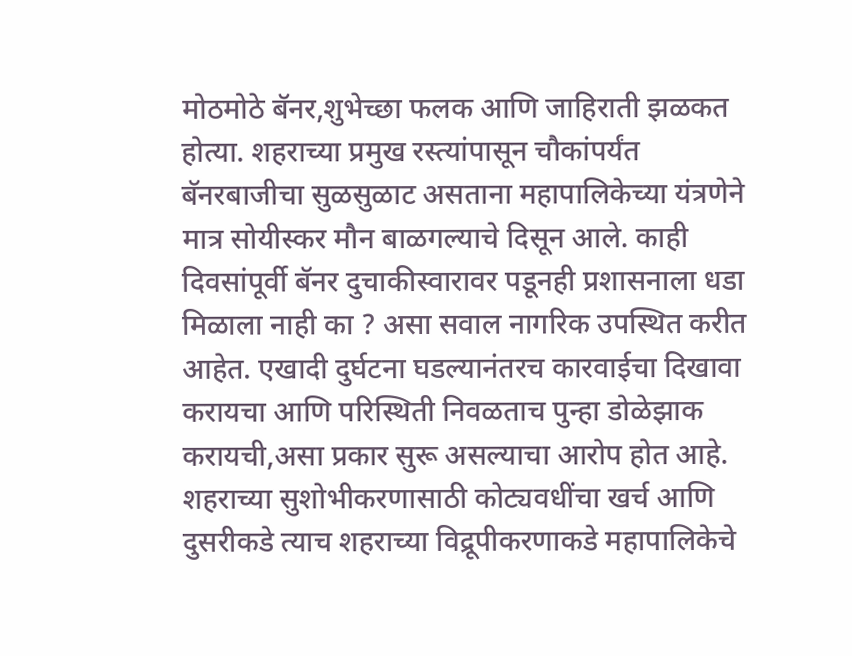मोठमोठे बॅनर,शुभेच्छा फलक आणि जाहिराती झळकत होत्या. शहराच्या प्रमुख रस्त्यांपासून चौकांपर्यंत बॅनरबाजीचा सुळसुळाट असताना महापालिकेच्या यंत्रणेने मात्र सोयीस्कर मौन बाळगल्याचे दिसून आले. काही दिवसांपूर्वी बॅनर दुचाकीस्वारावर पडूनही प्रशासनाला धडा मिळाला नाही का ? असा सवाल नागरिक उपस्थित करीत आहेत. एखादी दुर्घटना घडल्यानंतरच कारवाईचा दिखावा करायचा आणि परिस्थिती निवळताच पुन्हा डोळेझाक करायची,असा प्रकार सुरू असल्याचा आरोप होत आहे. शहराच्या सुशोभीकरणासाठी कोट्यवधींचा खर्च आणि दुसरीकडे त्याच शहराच्या विद्रूपीकरणाकडे महापालिकेचे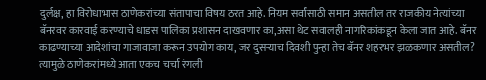दुर्लक्ष, हा विरोधाभास ठाणेकरांच्या संतापाचा विषय ठरत आहे. नियम सर्वांसाठी समान असतील तर राजकीय नेत्यांच्या बॅनरवर कारवाई करण्याचे धाडस पालिका प्रशासन दाखवणार का,असा थेट सवालही नागरिकांकडून केला जात आहे. बॅनर काढण्याच्या आदेशांचा गाजावाजा करून उपयोग काय, जर दुसऱ्याच दिवशी पुन्हा तेच बॅनर शहरभर झळकणार असतील? त्यामुळे ठाणेकरांमध्ये आता एकच चर्चा रंगली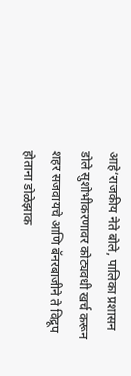आहे‘राजकीय नेते बोले, पालिका प्रशासन डोले सुशोभीकरणावर कोट्यवधी खर्च करून शहर सजवायचे आणि बॅनरबाजीने ते विद्रूप होताना डोळेझाक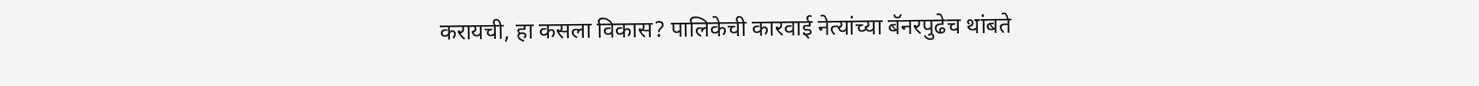करायची, हा कसला विकास? पालिकेची कारवाई नेत्यांच्या बॅनरपुढेच थांबते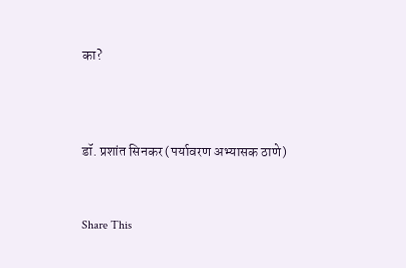का?



डॉ. प्रशांत सिनकर (पर्यावरण अभ्यासक ठाणे)


Share This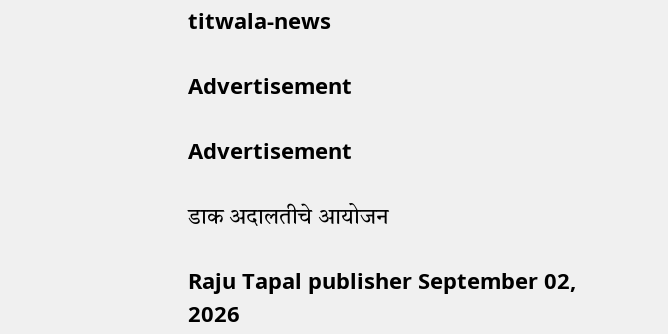titwala-news

Advertisement

Advertisement

डाक अदालतीचे आयोजन

Raju Tapal publisher September 02, 2026